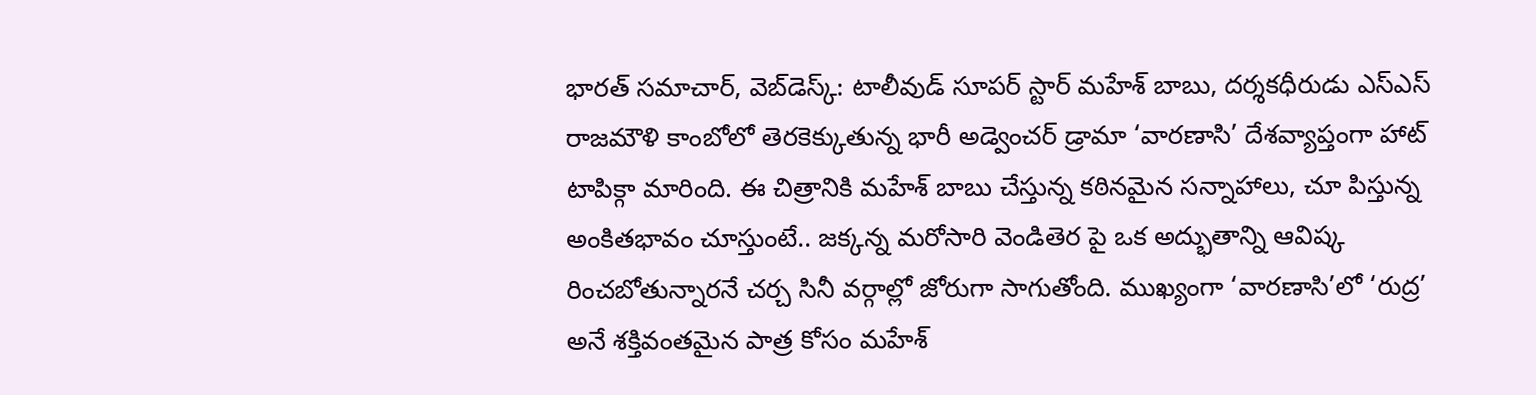భారత్ సమాచార్, వెబ్‌డెస్క్: టాలీవుడ్ సూపర్ స్టార్ మహేశ్ బాబు, దర్శకధీరుడు ఎస్ఎస్ రాజమౌళి కాంబోలో తెరకెక్కుతున్న భారీ అడ్వెంచర్ డ్రామా ‘వారణాసి’ దేశవ్యాప్తంగా హాట్ టాపిక్గా మారింది. ఈ చిత్రానికి మహేశ్ బాబు చేస్తున్న కఠినమైన సన్నాహాలు, చూ పిస్తున్న అంకితభావం చూస్తుంటే.. జక్కన్న మరోసారి వెండితెర పై ఒక అద్భుతాన్ని ఆవిష్క రించబోతున్నారనే చర్చ సినీ వర్గాల్లో జోరుగా సాగుతోంది. ముఖ్యంగా ‘వారణాసి’లో ‘రుద్ర’ అనే శక్తివంతమైన పాత్ర కోసం మహేశ్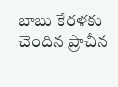బాబు కేరళకు చెందిన ప్రాచీన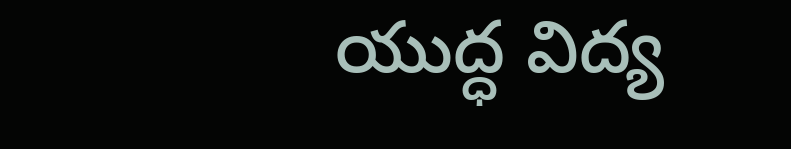యుద్ధ విద్య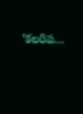‘కలరిప…